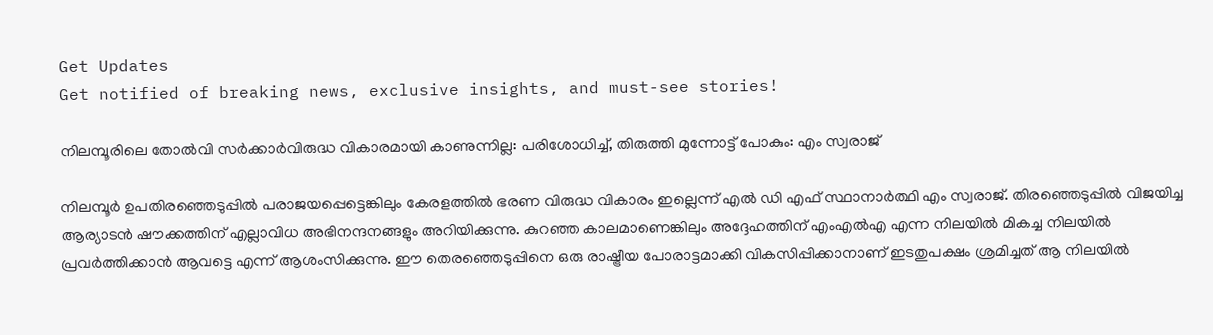Get Updates
Get notified of breaking news, exclusive insights, and must-see stories!

നിലമ്പൂരിലെ തോല്‍വി സർക്കാർവിരുദ്ധ വികാരമായി കാണുന്നില്ല: പരിശോധിച്ച്, തിരുത്തി മുന്നോട്ട് പോകും: എം സ്വരാജ്

നിലമ്പൂർ ഉപതിരഞ്ഞെടുപ്പില്‍ പരാജയപ്പെട്ടെങ്കിലും കേരളത്തില്‍ ഭരണ വിരുദ്ധ വികാരം ഇല്ലെന്ന് എല്‍ ഡി എഫ് സ്ഥാനാർത്ഥി എം സ്വരാജ്. തിരഞ്ഞെടുപ്പില്‍ വിജയിച്ച ആര്യാടന്‍ ഷൗക്കത്തിന് എല്ലാവിധ അഭിനന്ദനങ്ങളും അറിയിക്കുന്നു. കുറഞ്ഞ കാലമാണെങ്കിലും അദ്ദേഹത്തിന് എംഎൽഎ എന്ന നിലയിൽ മികച്ച നിലയിൽ പ്രവർത്തിക്കാൻ ആവട്ടെ എന്ന് ആശംസിക്കുന്നു. ഈ തെരഞ്ഞെടുപ്പിനെ ഒരു രാഷ്ട്രീയ പോരാട്ടമാക്കി വികസിപ്പിക്കാനാണ് ഇടതുപക്ഷം ശ്രമിച്ചത് ആ നിലയിൽ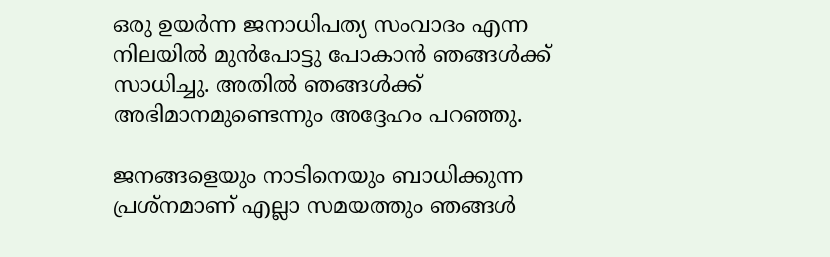ഒരു ഉയർന്ന ജനാധിപത്യ സംവാദം എന്ന നിലയിൽ മുൻപോട്ടു പോകാൻ ഞങ്ങൾക്ക് സാധിച്ചു. അതിൽ ഞങ്ങൾക്ക് അഭിമാനമുണ്ടെന്നും അദ്ദേഹം പറഞ്ഞു.

ജനങ്ങളെയും നാടിനെയും ബാധിക്കുന്ന പ്രശ്നമാണ് എല്ലാ സമയത്തും ഞങ്ങള്‍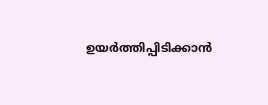ഉയർത്തിപ്പിടിക്കാന്‍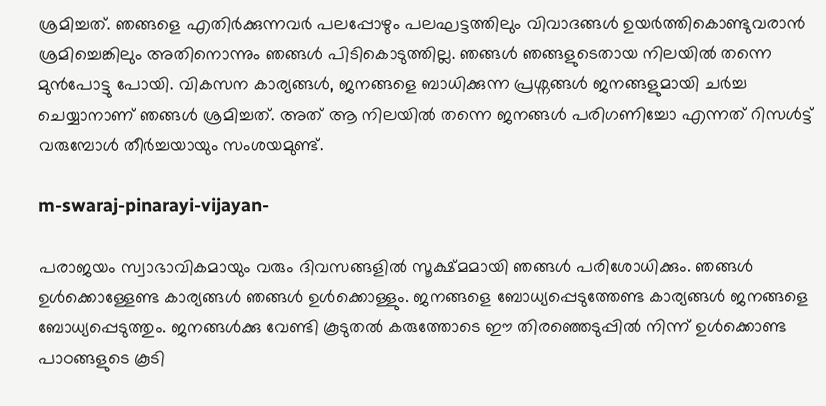ശ്രമിച്ചത്. ഞങ്ങളെ എതിർക്കുന്നവർ പലപ്പോഴും പലഘട്ടത്തിലും വിവാദങ്ങൾ ഉയർത്തികൊണ്ടുവരാൻ ശ്രമിച്ചെങ്കിലും അതിനൊന്നും ഞങ്ങൾ പിടികൊടുത്തില്ല. ഞങ്ങൾ ഞങ്ങളുടെതായ നിലയിൽ തന്നെ മുൻപോട്ടു പോയി. വികസന കാര്യങ്ങൾ, ജനങ്ങളെ ബാധിക്കുന്ന പ്രശ്നങ്ങൾ ജനങ്ങളുമായി ചർച്ച ചെയ്യാനാണ് ഞങ്ങൾ ശ്രമിച്ചത്. അത് ആ നിലയിൽ തന്നെ ജനങ്ങൾ പരിഗണിച്ചോ എന്നത് റിസൾട്ട് വരുമ്പോൾ തീർച്ചയായും സംശയമുണ്ട്.

m-swaraj-pinarayi-vijayan-

പരാജയം സ്വാഭാവികമായും വരും ദിവസങ്ങളിൽ സൂക്ഷ്മമായി ഞങ്ങൾ പരിശോധിക്കും. ഞങ്ങൾ ഉൾക്കൊള്ളേണ്ട കാര്യങ്ങൾ ഞങ്ങൾ ഉൾക്കൊള്ളും. ജനങ്ങളെ ബോധ്യപ്പെടുത്തേണ്ട കാര്യങ്ങൾ ജനങ്ങളെ ബോധ്യപ്പെടുത്തും. ജനങ്ങൾക്കു വേണ്ടി കൂടുതൽ കരുത്തോടെ ഈ തിരഞ്ഞെടുപ്പിൽ നിന്ന് ഉൾക്കൊണ്ട പാഠങ്ങളുടെ കൂടി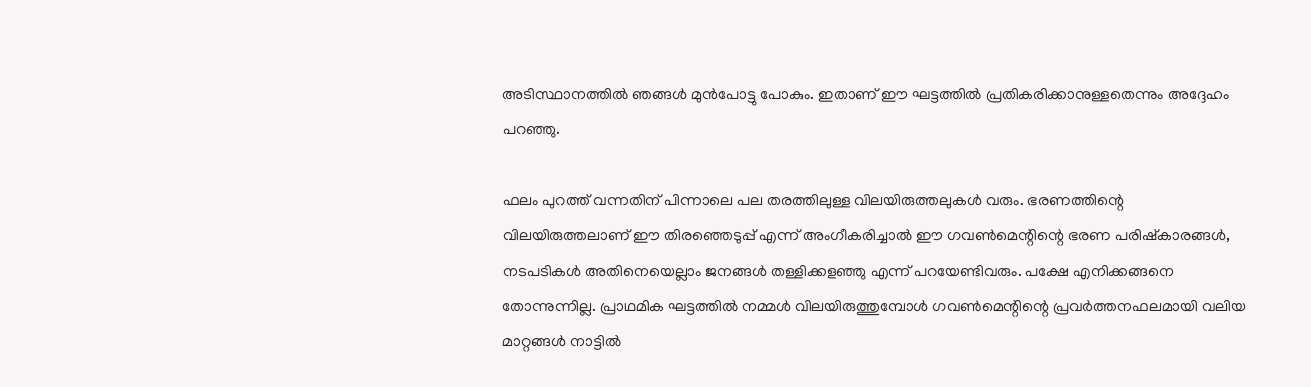അടിസ്ഥാനത്തിൽ ഞങ്ങൾ മുൻപോട്ടു പോകും. ഇതാണ് ഈ ഘട്ടത്തിൽ പ്രതികരിക്കാനുള്ളതെന്നും അദ്ദേഹം പറഞ്ഞു.

ഫലം പുറത്ത് വന്നതിന് പിന്നാലെ പല തരത്തിലുള്ള വിലയിരുത്തലുകള്‍ വരും. ഭരണത്തിന്റെ വിലയിരുത്തലാണ് ഈ തിരഞ്ഞെടുപ്പ് എന്ന് അംഗീകരിച്ചാൽ ഈ ഗവൺമെന്റിന്റെ ഭരണ പരിഷ്കാരങ്ങൾ, നടപടികൾ അതിനെയെല്ലാം ജനങ്ങൾ തള്ളിക്കളഞ്ഞു എന്ന് പറയേണ്ടിവരും. പക്ഷേ എനിക്കങ്ങനെ തോന്നുന്നില്ല. പ്രാഥമിക ഘട്ടത്തിൽ നമ്മൾ വിലയിരുത്തുമ്പോൾ ഗവൺമെന്റിന്റെ പ്രവർത്തനഫലമായി വലിയ മാറ്റങ്ങൾ നാട്ടിൽ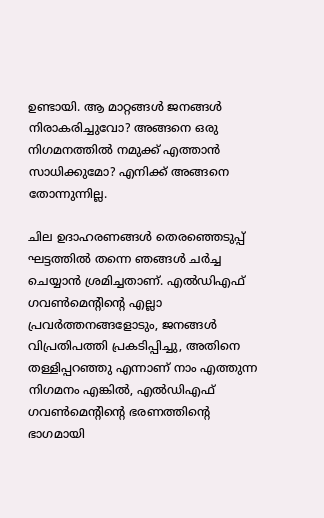ഉണ്ടായി. ആ മാറ്റങ്ങൾ ജനങ്ങൾ നിരാകരിച്ചുവോ? അങ്ങനെ ഒരു നിഗമനത്തിൽ നമുക്ക് എത്താൻ സാധിക്കുമോ? എനിക്ക് അങ്ങനെ തോന്നുന്നില്ല.

ചില ഉദാഹരണങ്ങൾ തെരഞ്ഞെടുപ്പ് ഘട്ടത്തിൽ തന്നെ ഞങ്ങൾ ചർച്ച ചെയ്യാൻ ശ്രമിച്ചതാണ്. എൽഡിഎഫ് ഗവൺമെന്റിന്റെ എല്ലാ പ്രവർത്തനങ്ങളോടും, ജനങ്ങൾ വിപ്രതിപത്തി പ്രകടിപ്പിച്ചു, അതിനെ തള്ളിപ്പറഞ്ഞു എന്നാണ് നാം എത്തുന്ന നിഗമനം എങ്കിൽ, എൽഡിഎഫ് ഗവൺമെന്റിന്റെ ഭരണത്തിന്റെ ഭാഗമായി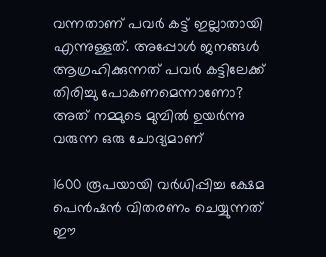വന്നതാണ് പവർ കട്ട് ഇല്ലാതായി എന്നുള്ളത്. അപ്പോള്‍ ജനങ്ങൾ ആഗ്രഹിക്കുന്നത് പവർ കട്ടിലേക്ക് തിരിച്ചു പോകണമെന്നാണോ? അത് നമ്മുടെ മുമ്പിൽ ഉയർന്നു വരുന്ന ഒരു ചോദ്യമാണ്

1600 രൂപയായി വർധിപ്പിച്ച ക്ഷേമ പെൻഷൻ വിതരണം ചെയ്യുന്നത് ഈ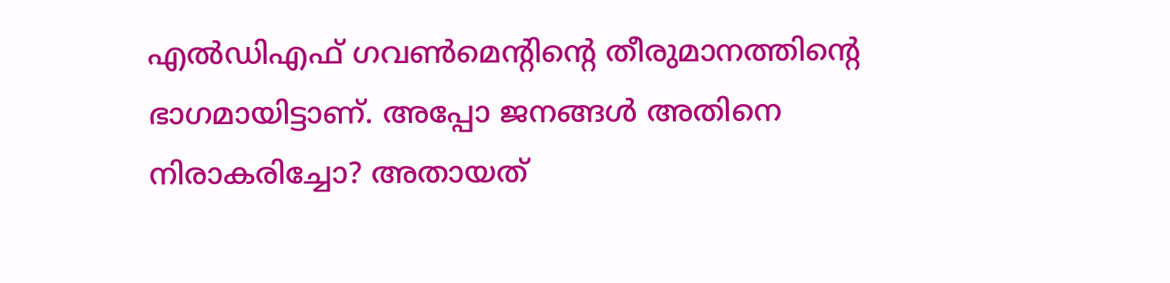എൽഡിഎഫ് ഗവൺമെന്റിന്റെ തീരുമാനത്തിന്റെ ഭാഗമായിട്ടാണ്. അപ്പോ ജനങ്ങൾ അതിനെ നിരാകരിച്ചോ? അതായത്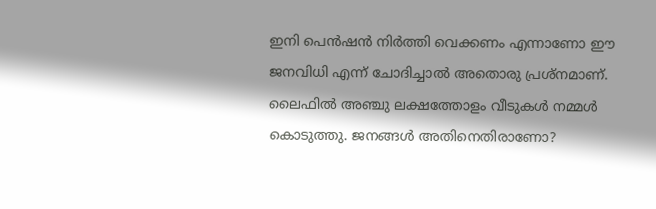ഇനി പെൻഷൻ നിർത്തി വെക്കണം എന്നാണോ ഈ ജനവിധി എന്ന് ചോദിച്ചാൽ അതൊരു പ്രശ്നമാണ്. ലൈഫിൽ അഞ്ചു ലക്ഷത്തോളം വീടുകൾ നമ്മൾ കൊടുത്തു. ജനങ്ങൾ അതിനെതിരാണോ?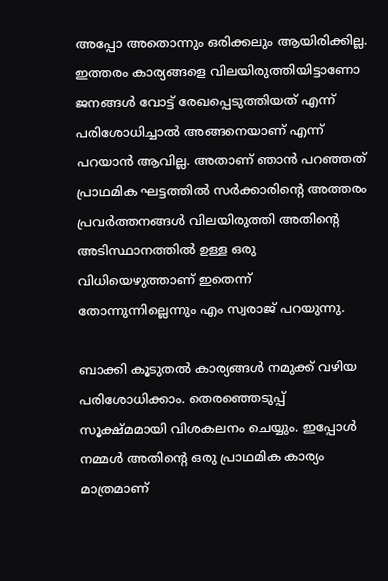അപ്പോ അതൊന്നും ഒരിക്കലും ആയിരിക്കില്ല. ഇത്തരം കാര്യങ്ങളെ വിലയിരുത്തിയിട്ടാണോ ജനങ്ങൾ വോട്ട് രേഖപ്പെടുത്തിയത് എന്ന് പരിശോധിച്ചാൽ അങ്ങനെയാണ് എന്ന് പറയാൻ ആവില്ല. അതാണ് ഞാൻ പറഞ്ഞത് പ്രാഥമിക ഘട്ടത്തിൽ സർക്കാരിന്റെ അത്തരം പ്രവർത്തനങ്ങൾ വിലയിരുത്തി അതിന്റെ അടിസ്ഥാനത്തിൽ ഉള്ള ഒരു വിധിയെഴുത്താണ് ഇതെന്ന് തോന്നുന്നില്ലെന്നും എം സ്വരാജ് പറയുന്നു.

ബാക്കി കൂടുതൽ കാര്യങ്ങൾ നമുക്ക് വഴിയ പരിശോധിക്കാം. തെരഞ്ഞെടുപ്പ് സൂക്ഷ്മമായി വിശകലനം ചെയ്യും. ഇപ്പോൾ നമ്മൾ അതിന്റെ ഒരു പ്രാഥമിക കാര്യം മാത്രമാണ്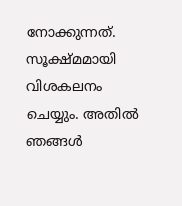നോക്കുന്നത്. സൂക്ഷ്മമായി വിശകലനം ചെയ്യും. അതിൽ ഞങ്ങൾ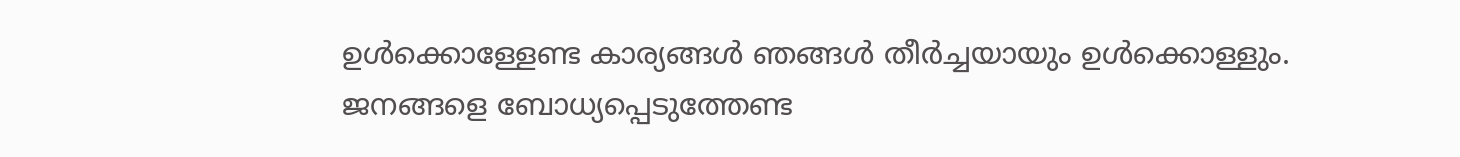ഉൾക്കൊള്ളേണ്ട കാര്യങ്ങൾ ഞങ്ങൾ തീർച്ചയായും ഉൾക്കൊള്ളും. ജനങ്ങളെ ബോധ്യപ്പെടുത്തേണ്ട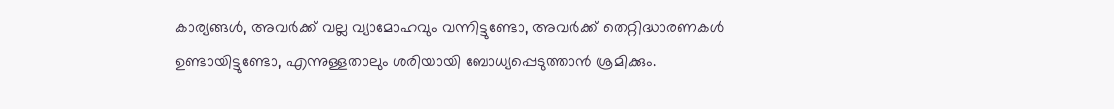കാര്യങ്ങൾ, അവർക്ക് വല്ല വ്യാമോഹവും വന്നിട്ടുണ്ടോ, അവർക്ക് തെറ്റിദ്ധാരണകൾ ഉണ്ടായിട്ടുണ്ടോ, എന്നുള്ളതാലും ശരിയായി ബോധ്യപ്പെടുത്താൻ ശ്രമിക്കും.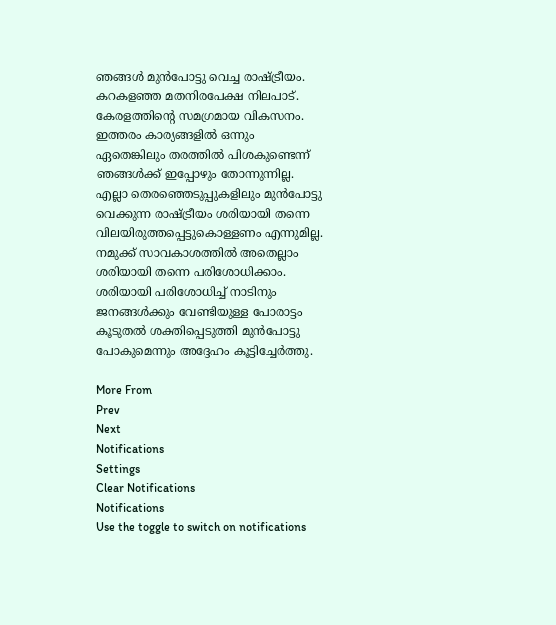ഞങ്ങൾ മുൻപോട്ടു വെച്ച രാഷ്ട്രീയം. കറകളഞ്ഞ മതനിരപേക്ഷ നിലപാട്. കേരളത്തിന്റെ സമഗ്രമായ വികസനം. ഇത്തരം കാര്യങ്ങളിൽ ഒന്നും ഏതെങ്കിലും തരത്തിൽ പിശകുണ്ടെന്ന് ഞങ്ങൾക്ക് ഇപ്പോഴും തോന്നുന്നില്ല. എല്ലാ തെരഞ്ഞെടുപ്പുകളിലും മുൻപോട്ടു വെക്കുന്ന രാഷ്ട്രീയം ശരിയായി തന്നെ വിലയിരുത്തപ്പെട്ടുകൊള്ളണം എന്നുമില്ല. നമുക്ക് സാവകാശത്തിൽ അതെല്ലാം ശരിയായി തന്നെ പരിശോധിക്കാം. ശരിയായി പരിശോധിച്ച് നാടിനും ജനങ്ങൾക്കും വേണ്ടിയുള്ള പോരാട്ടം കൂടുതൽ ശക്തിപ്പെടുത്തി മുൻപോട്ടു പോകുമെന്നും അദ്ദേഹം കൂട്ടിച്ചേർത്തു.

More From
Prev
Next
Notifications
Settings
Clear Notifications
Notifications
Use the toggle to switch on notifications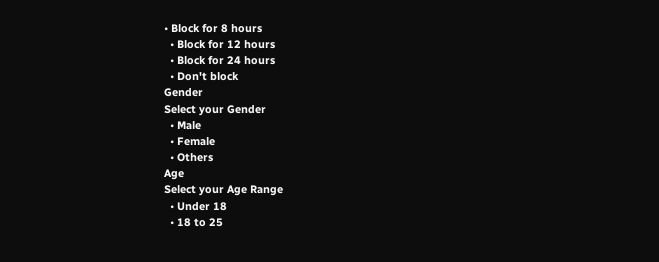• Block for 8 hours
  • Block for 12 hours
  • Block for 24 hours
  • Don't block
Gender
Select your Gender
  • Male
  • Female
  • Others
Age
Select your Age Range
  • Under 18
  • 18 to 25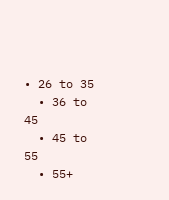• 26 to 35
  • 36 to 45
  • 45 to 55
  • 55+